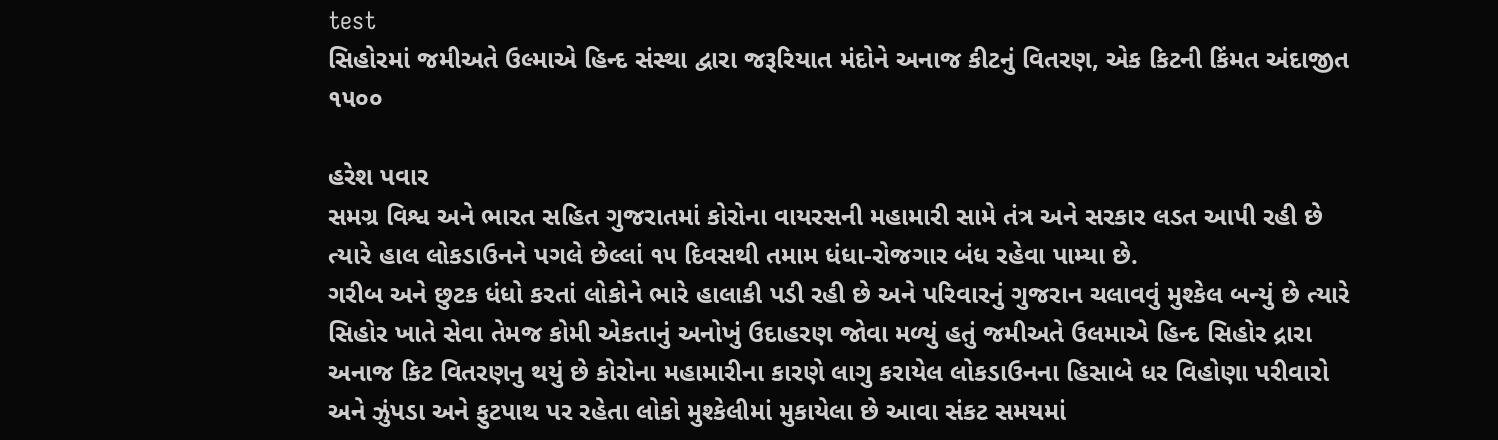test
સિહોરમાં જમીઅતે ઉલ્માએ હિન્દ સંસ્થા દ્વારા જરૂરિયાત મંદોને અનાજ કીટનું વિતરણ, એક કિટની કિંમત અંદાજીત ૧૫૦૦

હરેશ પવાર
સમગ્ર વિશ્વ અને ભારત સહિત ગુજરાતમાં કોરોના વાયરસની મહામારી સામે તંત્ર અને સરકાર લડત આપી રહી છે ત્યારે હાલ લોકડાઉનને પગલે છેલ્લાં ૧૫ દિવસથી તમામ ધંધા-રોજગાર બંધ રહેવા પામ્યા છે.
ગરીબ અને છુટક ધંધો કરતાં લોકોને ભારે હાલાકી પડી રહી છે અને પરિવારનું ગુજરાન ચલાવવું મુશ્કેલ બન્યું છે ત્યારે સિહોર ખાતે સેવા તેમજ કોમી એકતાનું અનોખું ઉદાહરણ જોવા મળ્યું હતું જમીઅતે ઉલમાએ હિન્દ સિહોર દ્રારા અનાજ કિટ વિતરણનુ થયું છે કોરોના મહામારીના કારણે લાગુ કરાયેલ લોકડાઉનના હિસાબે ધર વિહોણા પરીવારો અને ઝુંપડા અને ફુટપાથ પર રહેતા લોકો મુશ્કેલીમાં મુકાયેલા છે આવા સંકટ સમયમાં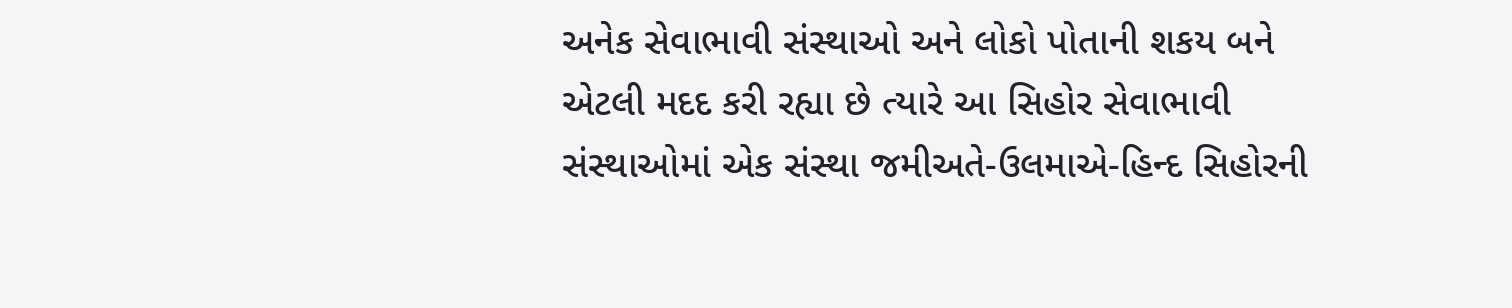અનેક સેવાભાવી સંસ્થાઓ અને લોકો પોતાની શકય બને એટલી મદદ કરી રહ્યા છે ત્યારે આ સિહોર સેવાભાવી સંસ્થાઓમાં એક સંસ્થા જમીઅતે-ઉલમાએ-હિન્દ સિહોરની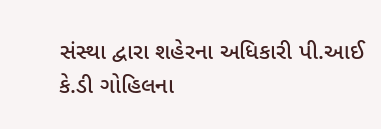સંસ્થા દ્વારા શહેરના અધિકારી પી.આઈ કે.ડી ગોહિલના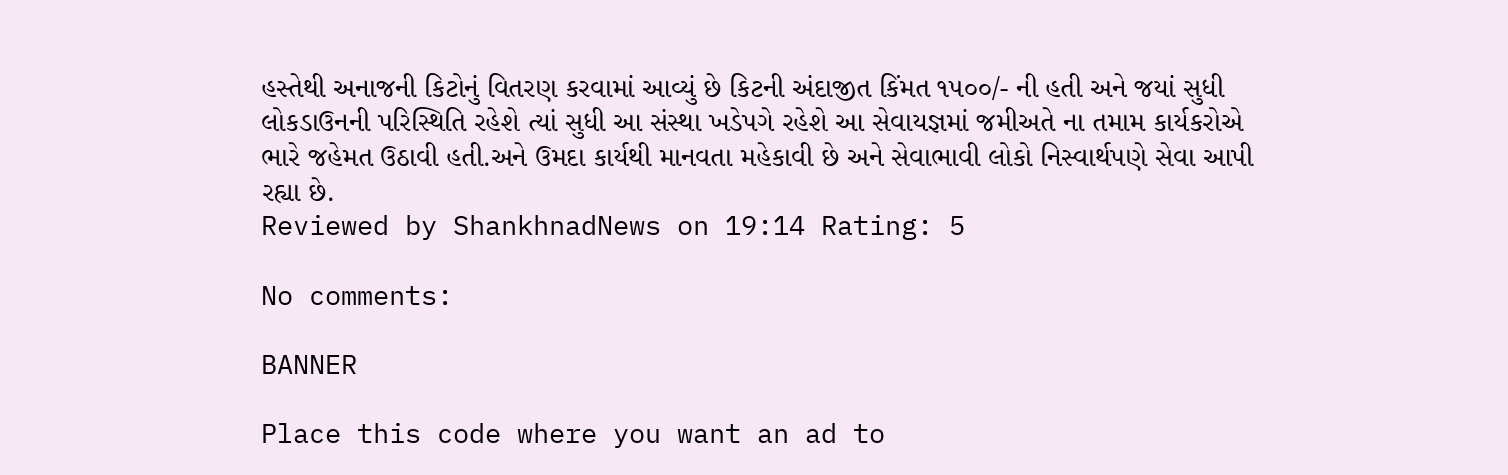હસ્તેથી અનાજની કિટોનું વિતરણ કરવામાં આવ્યું છે કિટની અંદાજીત કિંમત ૧૫૦૦/- ની હતી અને જયાં સુધી લોકડાઉનની પરિસ્થિતિ રહેશે ત્યાં સુધી આ સંસ્થા ખડેપગે રહેશે આ સેવાયજ્ઞમાં જમીઅતે ના તમામ કાર્યકરોએ ભારે જહેમત ઉઠાવી હતી.અને ઉમદા કાર્યથી માનવતા મહેકાવી છે અને સેવાભાવી લોકો નિસ્વાર્થપણે સેવા આપી રહ્યા છે.
Reviewed by ShankhnadNews on 19:14 Rating: 5

No comments:

BANNER

Place this code where you want an ad to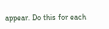appear. Do this for each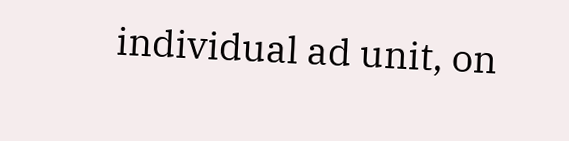individual ad unit, on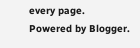every page.
Powered by Blogger.